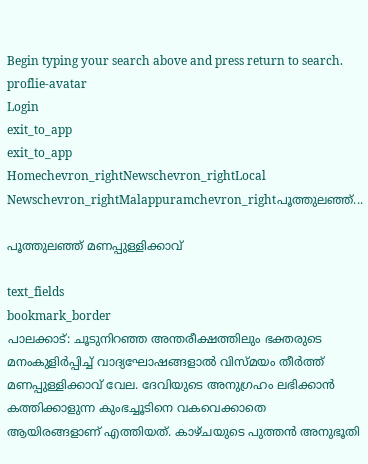Begin typing your search above and press return to search.
proflie-avatar
Login
exit_to_app
exit_to_app
Homechevron_rightNewschevron_rightLocal Newschevron_rightMalappuramchevron_rightപൂത്തുലഞ്ഞ്...

പൂത്തുലഞ്ഞ് മണപ്പുള്ളിക്കാവ്

text_fields
bookmark_border
പാലക്കാട്: ചൂടുനിറഞ്ഞ അന്തരീക്ഷത്തിലും ഭക്തരുടെ മനംകുളിർപ്പിച്ച് വാദ്യഘോഷങ്ങളാൽ വിസ്മയം തീർത്ത് മണപ്പുള്ളിക്കാവ് വേല. ദേവിയുടെ അനുഗ്രഹം ലഭിക്കാൻ കത്തിക്കാളുന്ന കുംഭച്ചൂടിനെ വകവെക്കാതെ ആയിരങ്ങളാണ് എത്തിയത്. കാഴ്ചയുടെ പുത്തൻ അനുഭൂതി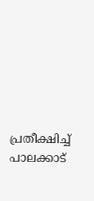പ്രതീക്ഷിച്ച് പാലക്കാട്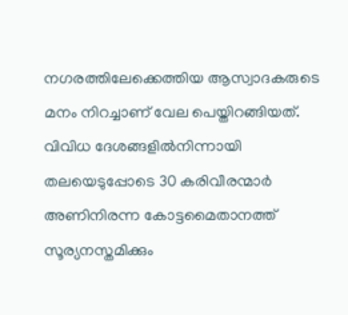നഗരത്തിലേക്കെത്തിയ ആസ്വാദകരുടെ മനം നിറച്ചാണ് വേല പെയ്തിറങ്ങിയത്. വിവിധ ദേശങ്ങളിൽനിന്നായി തലയെടുപ്പോടെ 30 കരിവീരന്മാർ അണിനിരന്ന കോട്ടമൈതാനത്ത് സൂര്യനസ്തമിക്കും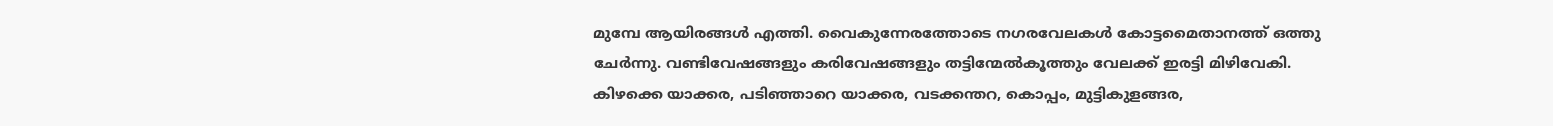മുമ്പേ ആയിരങ്ങൾ എത്തി. വൈകുന്നേരത്തോടെ നഗരവേലകൾ കോട്ടമൈതാനത്ത് ഒത്തു ചേർന്നു. വണ്ടിവേഷങ്ങളും കരിവേഷങ്ങളും തട്ടിന്മേൽകൂത്തും വേലക്ക് ഇരട്ടി മിഴിവേകി. കിഴക്കെ യാക്കര, പടിഞ്ഞാറെ യാക്കര, വടക്കന്തറ, കൊപ്പം, മുട്ടികുളങ്ങര,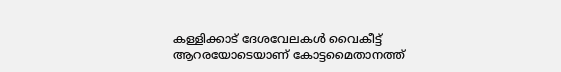കള്ളിക്കാട് ദേശവേലകൾ വൈകീട്ട് ആറരയോടെയാണ് കോട്ടമൈതാനത്ത്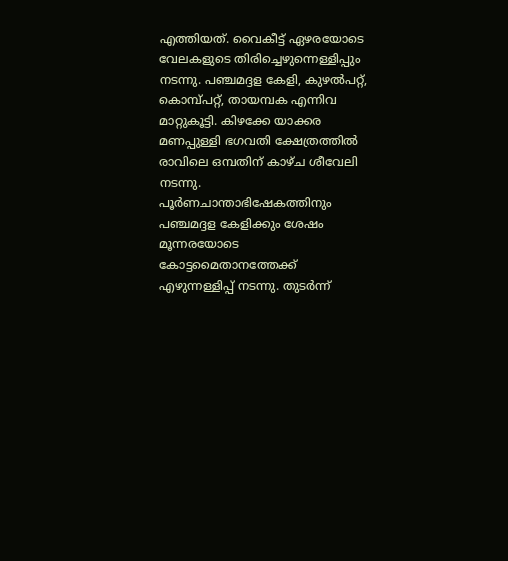എത്തിയത്. വൈകീട്ട് ഏഴരയോടെ വേലകളുടെ തിരിച്ചെഴുന്നെള്ളിപ്പും നടന്നു. പഞ്ചമദ്ദള കേളി, കുഴൽപറ്റ്, കൊമ്പ്പറ്റ്, തായമ്പക എന്നിവ മാറ്റുകൂട്ടി. കിഴക്കേ യാക്കര മണപ്പുള്ളി ഭഗവതി ക്ഷേത്രത്തിൽ രാവിലെ ഒമ്പതിന് കാഴ്ച ശീവേലി നടന്നു. പൂർണചാന്താഭിഷേകത്തിനും പഞ്ചമദ്ദള കേളിക്കും ശേഷം മൂന്നരയോടെ കോട്ടമൈതാനത്തേക്ക് എഴുന്നള്ളിപ്പ് നടന്നു. തുടർന്ന്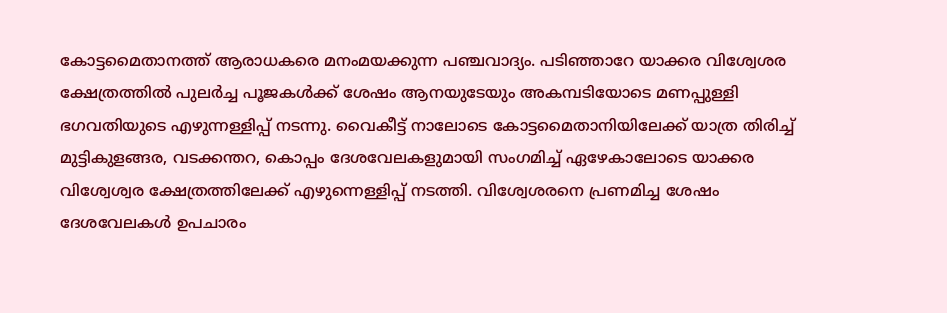കോട്ടമൈതാനത്ത് ആരാധകരെ മനംമയക്കുന്ന പഞ്ചവാദ്യം. പടിഞ്ഞാറേ യാക്കര വിശ്വേശര ക്ഷേത്രത്തിൽ പുലർച്ച പൂജകൾക്ക് ശേഷം ആനയുടേയും അകമ്പടിയോടെ മണപ്പുള്ളി ഭഗവതിയുടെ എഴുന്നള്ളിപ്പ് നടന്നു. വൈകീട്ട് നാലോടെ കോട്ടമൈതാനിയിലേക്ക് യാത്ര തിരിച്ച് മുട്ടികുളങ്ങര, വടക്കന്തറ, കൊപ്പം ദേശവേലകളുമായി സംഗമിച്ച് ഏഴേകാലോടെ യാക്കര വിശ്വേശ്വര ക്ഷേത്രത്തിലേക്ക് എഴുന്നെള്ളിപ്പ് നടത്തി. വിശ്വേശരനെ പ്രണമിച്ച ശേഷം ദേശവേലകൾ ഉപചാരം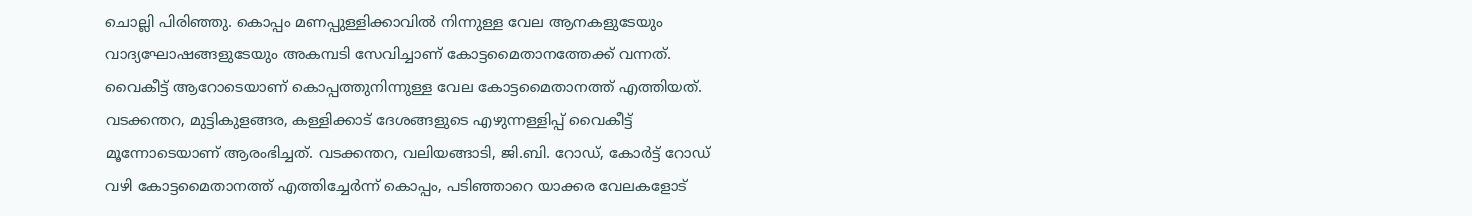ചൊല്ലി പിരിഞ്ഞു. കൊപ്പം മണപ്പുള്ളിക്കാവിൽ നിന്നുള്ള വേല ആനകളുടേയും വാദ്യഘോഷങ്ങളുടേയും അകമ്പടി സേവിച്ചാണ് കോട്ടമൈതാനത്തേക്ക് വന്നത്. വൈകീട്ട് ആറോടെയാണ് കൊപ്പത്തുനിന്നുള്ള വേല കോട്ടമൈതാനത്ത് എത്തിയത്. വടക്കന്തറ, മുട്ടികുളങ്ങര, കള്ളിക്കാട് ദേശങ്ങളുടെ എഴുന്നള്ളിപ്പ് വൈകീട്ട് മൂന്നോടെയാണ് ആരംഭിച്ചത്. വടക്കന്തറ, വലിയങ്ങാടി, ജി.ബി. റോഡ്, കോർട്ട് റോഡ് വഴി കോട്ടമൈതാനത്ത് എത്തിച്ചേർന്ന് കൊപ്പം, പടിഞ്ഞാറെ യാക്കര വേലകളോട്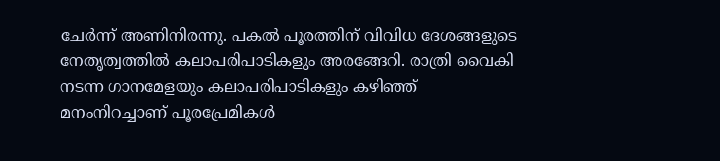ചേർന്ന് അണിനിരന്നു. പകൽ പൂരത്തിന് വിവിധ ദേശങ്ങളുടെ നേതൃത്വത്തിൽ കലാപരിപാടികളും അരങ്ങേറി. രാത്രി വൈകി നടന്ന ഗാനമേളയും കലാപരിപാടികളും കഴിഞ്ഞ് മനംനിറച്ചാണ് പൂരപ്രേമികൾ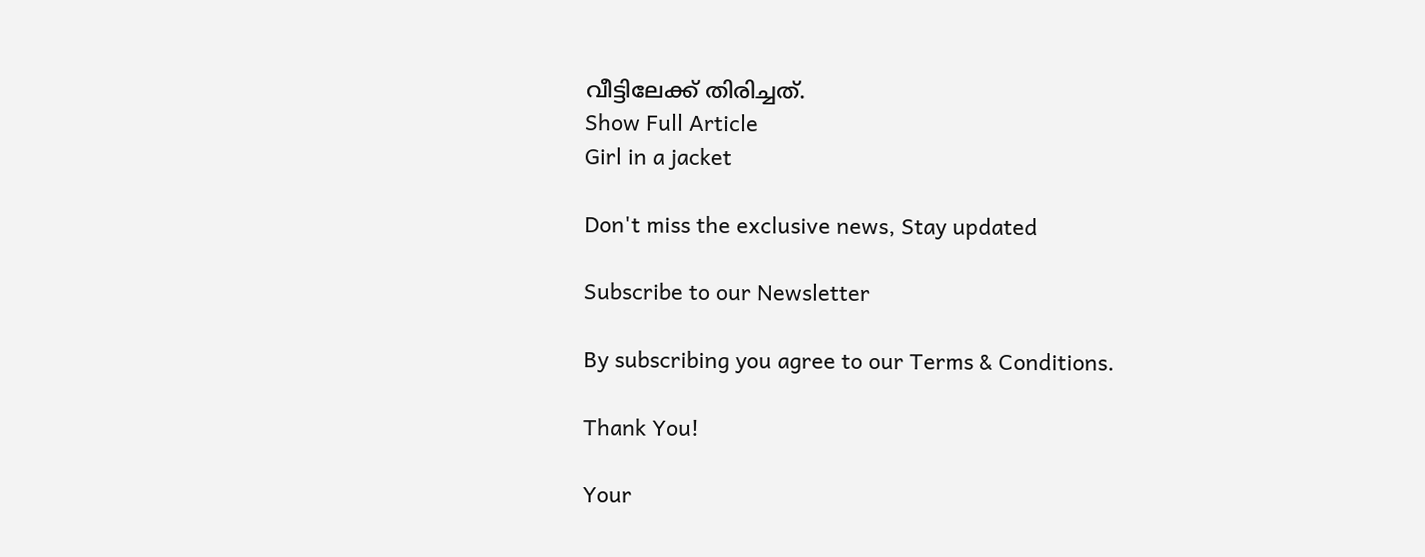വീട്ടിലേക്ക് തിരിച്ചത്.
Show Full Article
Girl in a jacket

Don't miss the exclusive news, Stay updated

Subscribe to our Newsletter

By subscribing you agree to our Terms & Conditions.

Thank You!

Your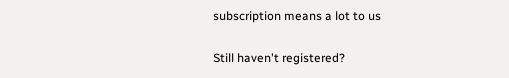subscription means a lot to us

Still haven't registered?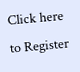Click here to Register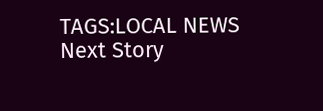TAGS:LOCAL NEWS
Next Story